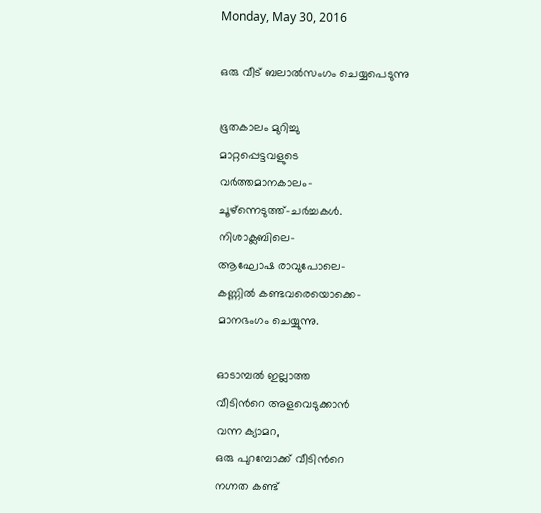Monday, May 30, 2016

ഒരു വീട് ബലാല്‍സംഗം ചെയ്യപെടുന്നു

ഭൂതകാലം മുറിച്ചു
മാറ്റപ്പെട്ടവളുടെ
വര്‍ത്തമാനകാലം-
ചൂഴ്ന്നെടുത്ത്-ചര്‍ച്ചകള്‍.
നിശാക്ലബിലെ-
ആഘോഷ രാവുപോലെ-
കണ്ണില്‍ കണ്ടവരെയൊക്കെ-
മാനഭംഗം ചെയ്യുന്നു.

ഓടാമ്പല്‍ ഇല്ലാത്ത
വീടിന്‍റെ അളവെടുക്കാന്‍
വന്ന ക്യാമറ,
ഒരു പുറമ്പോക്ക് വീടിന്‍റെ
നഗ്നത കണ്ട്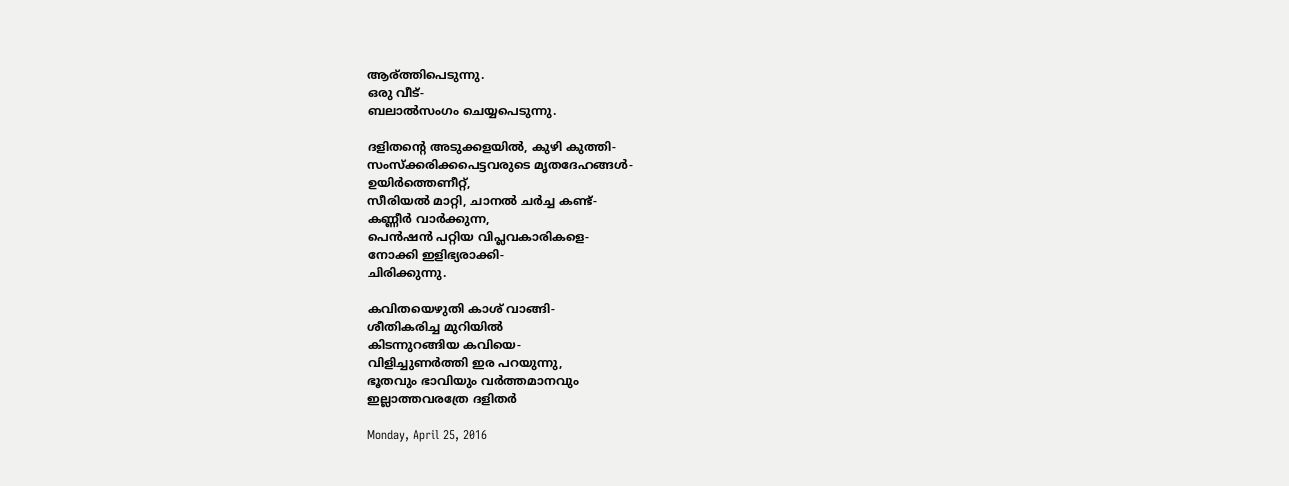ആര്ത്തിപെടുന്നു.
ഒരു വീട്-
ബലാല്‍സംഗം ചെയ്യപെടുന്നു.

ദളിതന്‍റെ അടുക്കളയില്‍, കുഴി കുത്തി-
സംസ്ക്കരിക്കപെട്ടവരുടെ മൃതദേഹങ്ങള്‍-
ഉയിര്‍ത്തെണീറ്റ്,
സീരിയല്‍ മാറ്റി, ചാനല്‍ ചര്‍ച്ച കണ്ട്-
കണ്ണീര്‍ വാര്‍ക്കുന്ന,
പെന്‍ഷന്‍ പറ്റിയ വിപ്ലവകാരികളെ-
നോക്കി ഇളിഭ്യരാക്കി-
ചിരിക്കുന്നു.

കവിതയെഴുതി കാശ് വാങ്ങി-
ശീതികരിച്ച മുറിയില്‍
കിടന്നുറങ്ങിയ കവിയെ-
വിളിച്ചുണര്‍ത്തി ഇര പറയുന്നു,
ഭൂതവും ഭാവിയും വര്‍ത്തമാനവും
ഇല്ലാത്തവരത്രേ ദളിതര്‍

Monday, April 25, 2016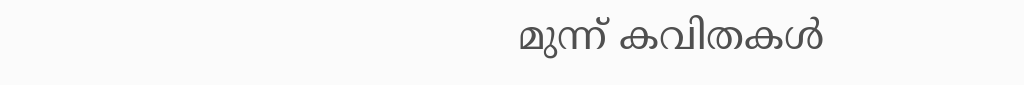മുന്ന് കവിതകള്‍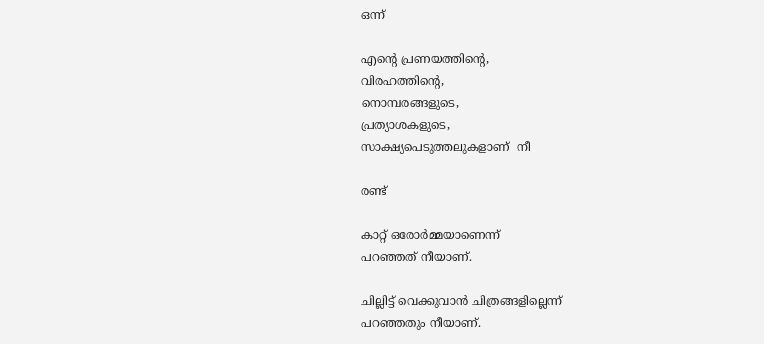ഒന്ന്

എന്റെ പ്രണയത്തിന്റെ,
വിരഹത്തിന്റെ,
നൊമ്പരങ്ങളുടെ,
പ്രത്യാശകളുടെ,
സാക്ഷ്യപെടുത്തലുകളാണ്  നീ

രണ്ട്

കാറ്റ് ഒരോർമ്മയാണെന്ന്
പറഞ്ഞത് നീയാണ്.

ചില്ലിട്ട് വെക്കുവാൻ ചിത്രങ്ങളില്ലെന്ന്
പറഞ്ഞതും നീയാണ്.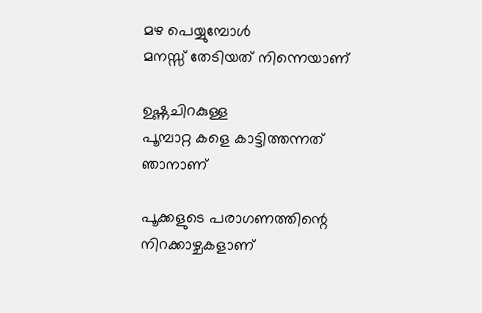മഴ പെയ്യുമ്പോൾ
മനസ്സ് തേടിയത് നിന്നെയാണ്

ഉഷ്ണചിറകുള്ള
പൂമ്പാറ്റ കളെ കാട്ടിത്തന്നത്
ഞാനാണ്

പൂക്കളുടെ പരാഗണത്തിന്റെ
നിറക്കാഴ്ചകളാണ്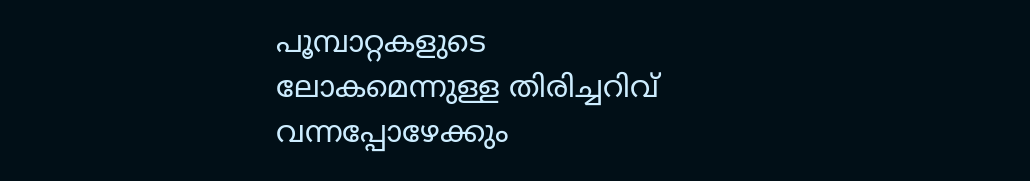പൂമ്പാറ്റകളുടെ
ലോകമെന്നുള്ള തിരിച്ചറിവ്
വന്നപ്പോഴേക്കും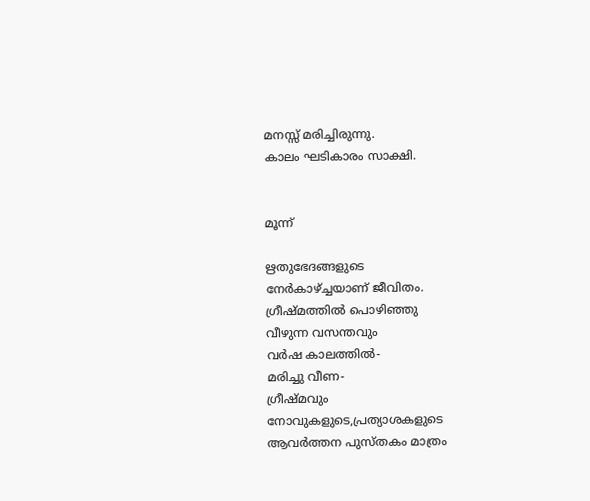മനസ്സ് മരിച്ചിരുന്നു.
കാലം ഘടികാരം സാക്ഷി.


മൂന്ന്

ഋതുഭേദങ്ങളുടെ
നേർകാഴ്ച്ചയാണ് ജീവിതം.
ഗ്രീഷ്മത്തിൽ പൊഴിഞ്ഞു
വീഴുന്ന വസന്തവും
വർഷ കാലത്തിൽ-
മരിച്ചു വീണ-
ഗ്രീഷ്മവും
നോവുകളുടെ,പ്രത്യാശകളുടെ
ആവർത്തന പുസ്തകം മാത്രം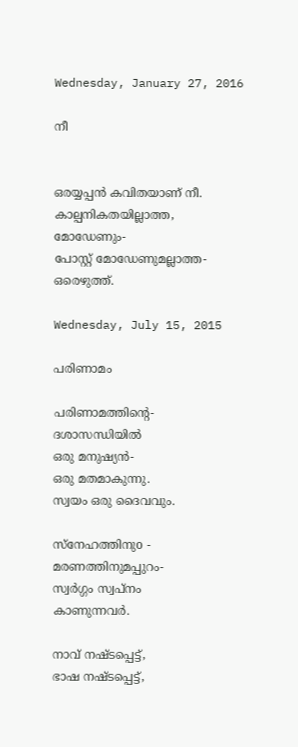Wednesday, January 27, 2016

നീ


ഒരയ്യപ്പന്‍ കവിതയാണ് നീ.
കാല്പനികതയില്ലാത്ത,
മോഡേണും-
പോസ്റ്റ്‌ മോഡേണുമല്ലാത്ത-
ഒരെഴുത്ത്.

Wednesday, July 15, 2015

പരിണാമം

പരിണാമത്തിന്റെ-
ദശാസന്ധിയിൽ
ഒരു മനുഷ്യൻ-
ഒരു മതമാകുന്നു.
സ്വയം ഒരു ദൈവവും.

സ്നേഹത്തിനുo -
മരണത്തിനുമപ്പുറം-
സ്വർഗ്ഗം സ്വപ്നം
കാണുന്നവർ.

നാവ് നഷ്ടപ്പെട്ട്,
ഭാഷ നഷ്ടപ്പെട്ട്,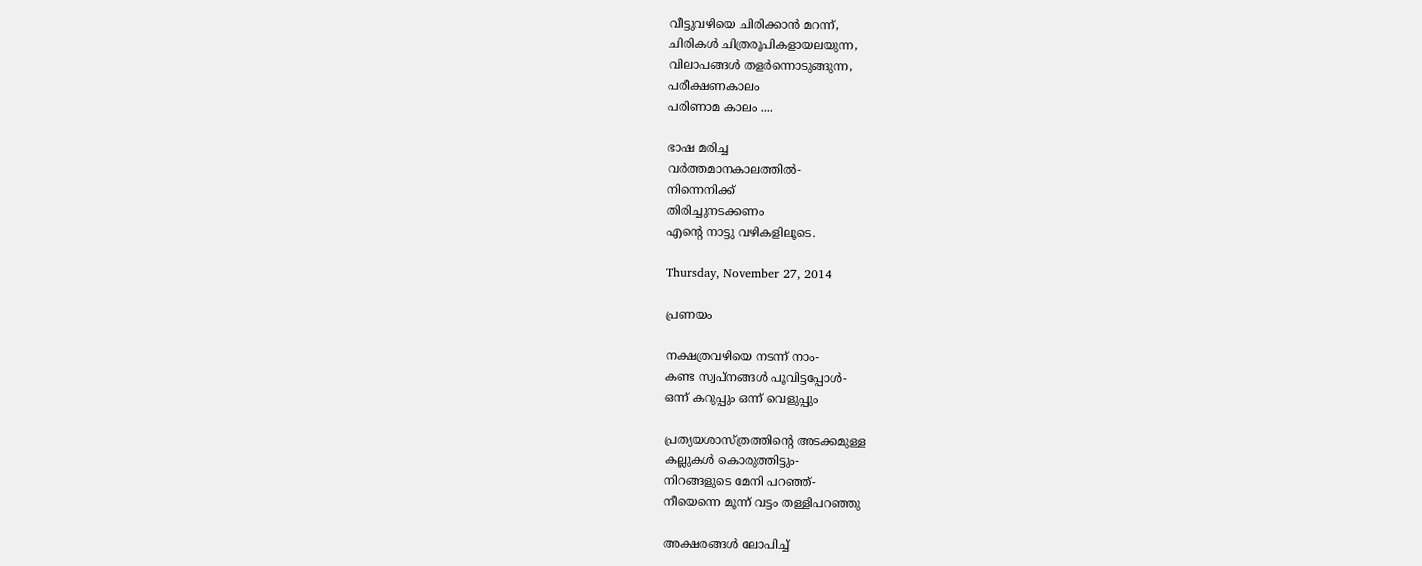വീട്ടുവഴിയെ ചിരിക്കാൻ മറന്ന്,
ചിരികള്‍ ചിത്രരൂപികളായലയുന്ന,
വിലാപങ്ങള്‍ തളര്‍ന്നൊടുങ്ങുന്ന,
പരീക്ഷണകാലം
പരിണാമ കാലം ....

ഭാഷ മരിച്ച
വർത്തമാനകാലത്തിൽ-
നിന്നെനിക്ക്
തിരിച്ചുനടക്കണം
എന്റെ നാട്ടു വഴികളിലൂടെ.

Thursday, November 27, 2014

പ്രണയം

നക്ഷത്രവഴിയെ നടന്ന് നാം-
കണ്ട സ്വപ്നങ്ങൾ പൂവിട്ടപ്പോൾ-
ഒന്ന് കറുപ്പും ഒന്ന് വെളുപ്പും

പ്രത്യയശാസ്ത്രത്തിന്റെ അടക്കമുള്ള
കല്ലുകൾ കൊരുത്തിട്ടും-
നിറങ്ങളുടെ മേനി പറഞ്ഞ്-
നീയെന്നെ മൂന്ന് വട്ടം തള്ളിപറഞ്ഞു

അക്ഷരങ്ങൾ ലോപിച്ച്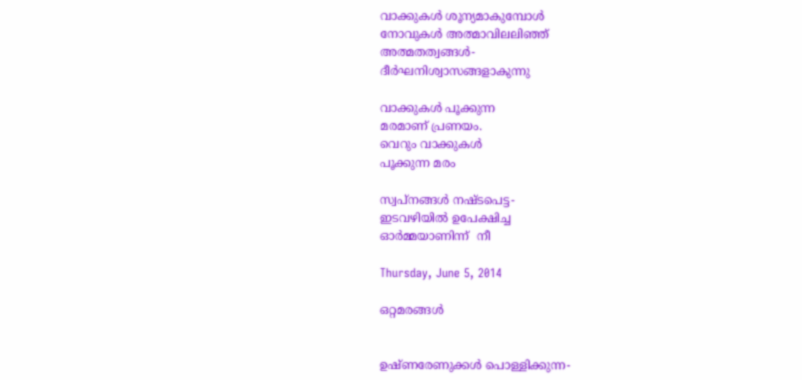വാക്കുകൾ ശൂന്യമാകുമ്പോൾ
നോവുകൾ അത്മാവിലലിഞ്ഞ്
അത്മതത്വങ്ങൾ-
ദീർഘനിശ്വാസങ്ങളാകുന്നു

വാക്കുകൾ പൂക്കുന്ന
മരമാണ് പ്രണയം.
വെറും വാക്കുകൾ
പൂക്കുന്ന മരം

സ്വപ്‌നങ്ങൾ നഷ്ടപെട്ട-
ഇടവഴിയിൽ ഉപേക്ഷിച്ച
ഓർമ്മയാണിന്ന്  നീ

Thursday, June 5, 2014

ഒറ്റമരങ്ങൾ


ഉഷ്ണരേണുക്കൾ പൊള്ളിക്കുന്ന-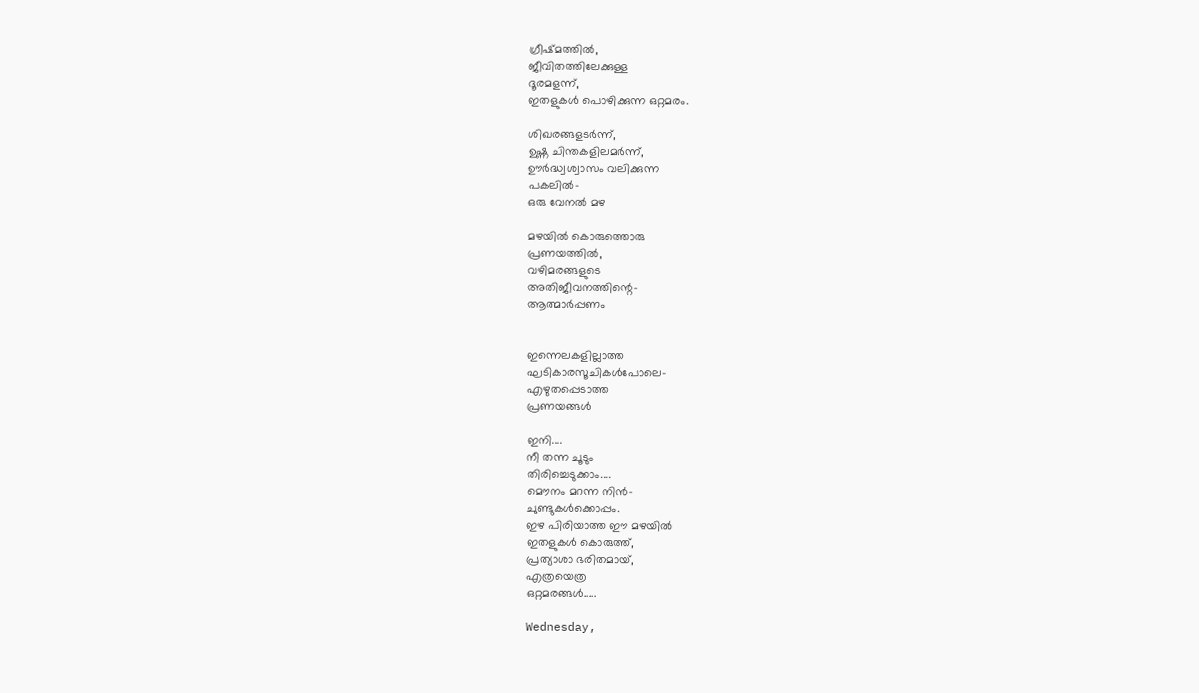ഗ്രീഷ്മത്തിൽ,
ജീവിതത്തിലേക്കുള്ള
ദൂരമളന്ന്,
ഇതളുകൾ പൊഴിക്കുന്ന ഒറ്റമരം.

ശിഖരങ്ങളടർന്ന്,
ഉഷ്ണ ചിന്തകളിലമർന്ന്,
ഊർദ്ധ്വശ്വാസം വലിക്കുന്ന
പകലിൽ-
ഒരു വേനൽ മഴ

മഴയിൽ കൊരുത്തൊരു
പ്രണയത്തിൽ,
വഴിമരങ്ങളുടെ
അതിജീവനത്തിന്റെ-
ആത്മാർപ്പണം


ഇന്നെലകളില്ലാത്ത
ഘടികാരസൂചികൾപോലെ-
എഴുതപ്പെടാത്ത
പ്രണയങ്ങൾ

ഇനി....
നീ തന്ന ചൂടും
തിരിച്ചെടുക്കാം....
മൌനം മറന്ന നിൻ-
ചുണ്ടുകൾക്കൊപ്പം.
ഇഴ പിരിയാത്ത ഈ മഴയിൽ
ഇതളുകൾ കൊരുത്ത്,
പ്രത്യാശാ ഭരിതമായ്,
എത്രയെത്ര
ഒറ്റമരങ്ങൾ.....

Wednesday,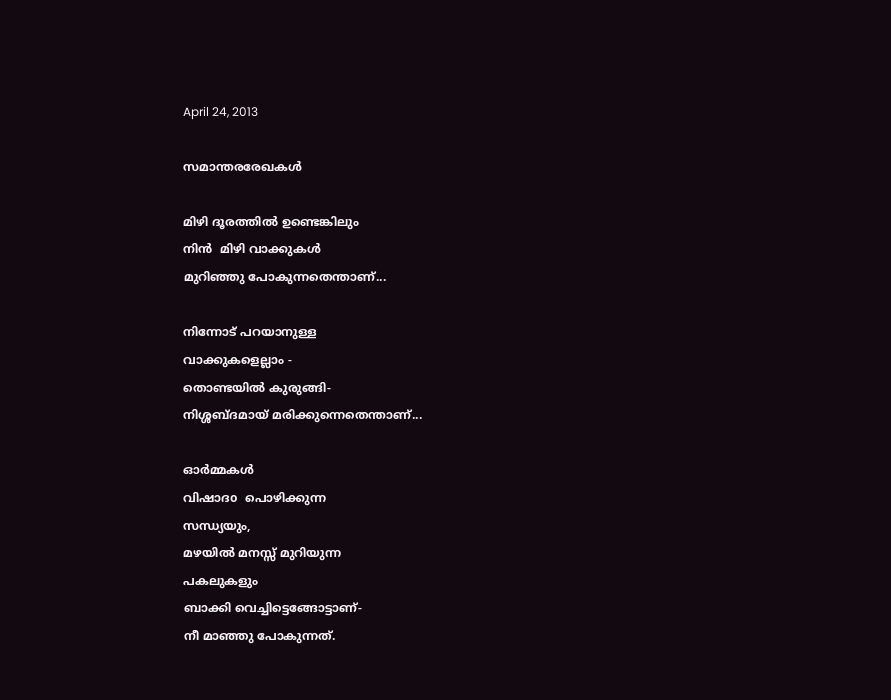April 24, 2013

സമാന്തരരേഖകള്‍

മിഴി ദൂരത്തിൽ ഉണ്ടെങ്കിലും
നിൻ  മിഴി വാക്കുകൾ
മുറിഞ്ഞു പോകുന്നതെന്താണ്...

നിന്നോട് പറയാനുള്ള
വാക്കുകളെല്ലാം -
തൊണ്ടയിൽ കുരുങ്ങി-
നിശ്ശബ്ദമായ് മരിക്കുന്നെതെന്താണ്...

ഓർമ്മകൾ
വിഷാദo  പൊഴിക്കുന്ന
സന്ധ്യയും,
മഴയിൽ മനസ്സ് മുറിയുന്ന
പകലുകളും
ബാക്കി വെച്ചിട്ടെങ്ങോട്ടാണ്-
നീ മാഞ്ഞു പോകുന്നത്.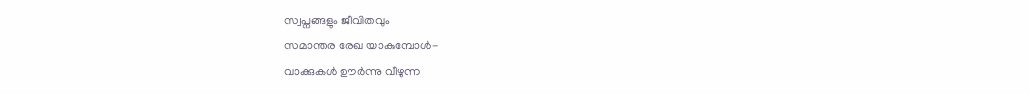സ്വപ്നങ്ങളും ജീവിതവും
സമാന്തര രേഖ യാകുമ്പോള്‍-
വാക്കുകൾ ഊർന്നു വീഴുന്ന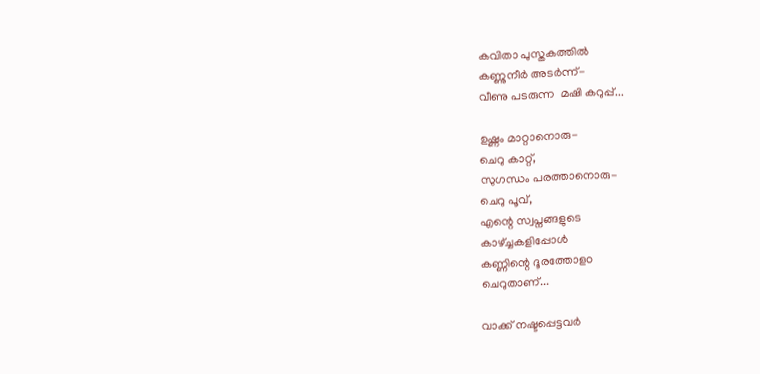കവിതാ പുസ്തകത്തിൽ
കണ്ണുനീർ അടർന്ന്-
വീണു പടരുന്ന  മഷി കറുപ്പ്...

ഉഷ്ണം മാറ്റാനൊരു-
ചെറു കാറ്റ്,
സുഗന്ധം പരത്താനൊരു-
ചെറു പൂവ്,
എന്റെ സ്വപ്നങ്ങളുടെ
കാഴ്ച്ചകളിപ്പോൾ
കണ്ണിന്റെ ദൂരത്തോളo
ചെറുതാണ്...

വാക്ക് നഷ്ടപ്പെട്ടവർ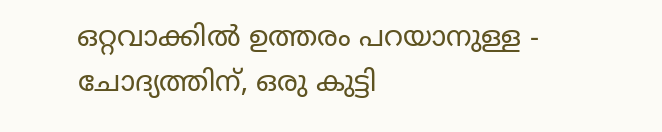ഒറ്റവാക്കിൽ ഉത്തരം പറയാനുള്ള - ചോദ്യത്തിന്, ഒരു കുട്ടി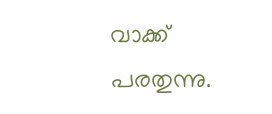വാക്ക് പരതുന്നു.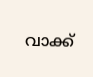വാക്ക്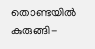തൊണ്ടയിൽ കുരുങ്ങി-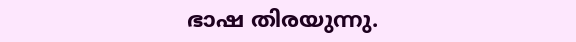ഭാഷ തിരയുന്നു.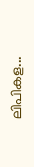ലിപികള...